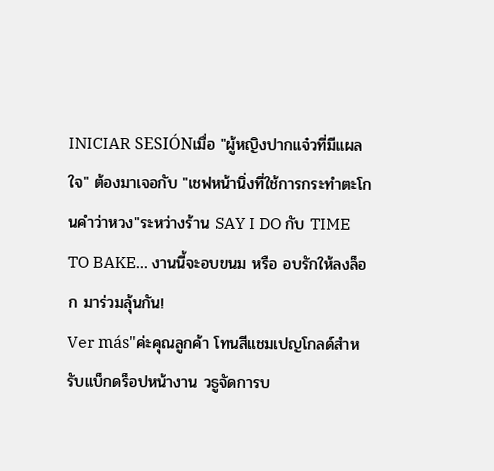INICIAR SESIÓNเมื่อ "ผู้หญิงปากแจ๋วที่มีแผลใจ" ต้องมาเจอกับ "เชฟหน้านิ่งที่ใช้การกระทำตะโกนคำว่าหวง"ระหว่างร้าน SAY I DO กับ TIME TO BAKE... งานนี้จะอบขนม หรือ อบรักให้ลงล็อก มาร่วมลุ้นกัน!
Ver más"ค่ะคุณลูกค้า โทนสีแชมเปญโกลด์สำหรับแบ็กดร็อปหน้างาน วธูจัดการบ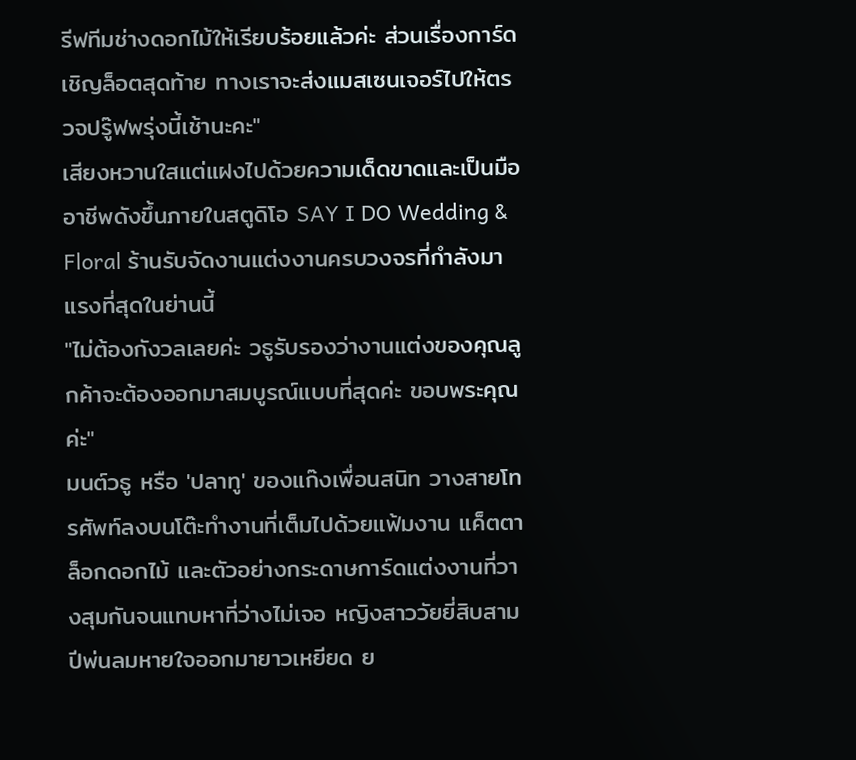รีฟทีมช่างดอกไม้ให้เรียบร้อยแล้วค่ะ ส่วนเรื่องการ์ดเชิญล็อตสุดท้าย ทางเราจะส่งแมสเซนเจอร์ไปให้ตรวจปรู๊ฟพรุ่งนี้เช้านะคะ"
เสียงหวานใสแต่แฝงไปด้วยความเด็ดขาดและเป็นมืออาชีพดังขึ้นภายในสตูดิโอ SAY I DO Wedding & Floral ร้านรับจัดงานแต่งงานครบวงจรที่กำลังมาแรงที่สุดในย่านนี้
"ไม่ต้องกังวลเลยค่ะ วธูรับรองว่างานแต่งของคุณลูกค้าจะต้องออกมาสมบูรณ์แบบที่สุดค่ะ ขอบพระคุณค่ะ"
มนต์วธู หรือ 'ปลาทู' ของแก๊งเพื่อนสนิท วางสายโทรศัพท์ลงบนโต๊ะทำงานที่เต็มไปด้วยแฟ้มงาน แค็ตตาล็อกดอกไม้ และตัวอย่างกระดาษการ์ดแต่งงานที่วางสุมกันจนแทบหาที่ว่างไม่เจอ หญิงสาววัยยี่สิบสามปีพ่นลมหายใจออกมายาวเหยียด ย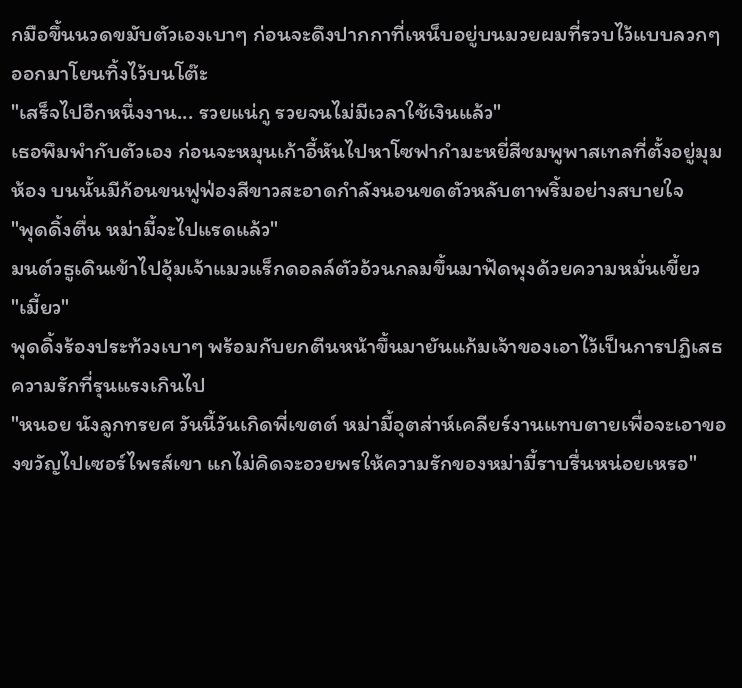กมือขึ้นนวดขมับตัวเองเบาๆ ก่อนจะดึงปากกาที่เหน็บอยู่บนมวยผมที่รวบไว้แบบลวกๆ ออกมาโยนทิ้งไว้บนโต๊ะ
"เสร็จไปอีกหนึ่งงาน... รวยแน่กู รวยจนไม่มีเวลาใช้เงินแล้ว"
เธอพึมพำกับตัวเอง ก่อนจะหมุนเก้าอี้หันไปหาโซฟากำมะหยี่สีชมพูพาสเทลที่ตั้งอยู่มุมห้อง บนนั้นมีก้อนขนฟูฟ่องสีขาวสะอาดกำลังนอนขดตัวหลับตาพริ้มอย่างสบายใจ
"พุดดิ้งตื่น หม่ามี้จะไปแรดแล้ว"
มนต์วธูเดินเข้าไปอุ้มเจ้าแมวแร็กดอลล์ตัวอ้วนกลมขึ้นมาฟัดพุงด้วยความหมั่นเขี้ยว
"เมี้ยว"
พุดดิ้งร้องประท้วงเบาๆ พร้อมกับยกตีนหน้าขึ้นมายันแก้มเจ้าของเอาไว้เป็นการปฏิเสธความรักที่รุนแรงเกินไป
"หนอย นังลูกทรยศ วันนี้วันเกิดพี่เขตต์ หม่ามี้อุตส่าห์เคลียร์งานแทบตายเพื่อจะเอาของขวัญไปเซอร์ไพรส์เขา แกไม่คิดจะอวยพรให้ความรักของหม่ามี้ราบรื่นหน่อยเหรอ"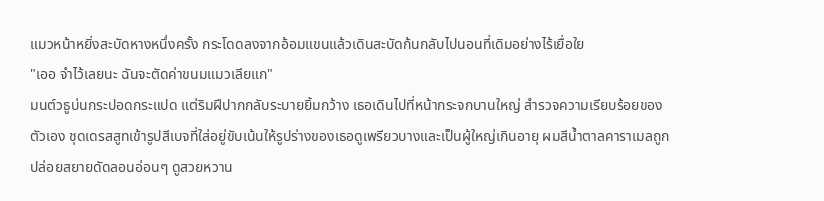แมวหน้าหยิ่งสะบัดหางหนึ่งครั้ง กระโดดลงจากอ้อมแขนแล้วเดินสะบัดก้นกลับไปนอนที่เดิมอย่างไร้เยื่อใย
"เออ จำไว้เลยนะ ฉันจะตัดค่าขนมแมวเลียแก"
มนต์วธูบ่นกระปอดกระแปด แต่ริมฝีปากกลับระบายยิ้มกว้าง เธอเดินไปที่หน้ากระจกบานใหญ่ สำรวจความเรียบร้อยของตัวเอง ชุดเดรสสูทเข้ารูปสีเบจที่ใส่อยู่ขับเน้นให้รูปร่างของเธอดูเพรียวบางและเป็นผู้ใหญ่เกินอายุ ผมสีน้ำตาลคาราเมลถูกปล่อยสยายดัดลอนอ่อนๆ ดูสวยหวาน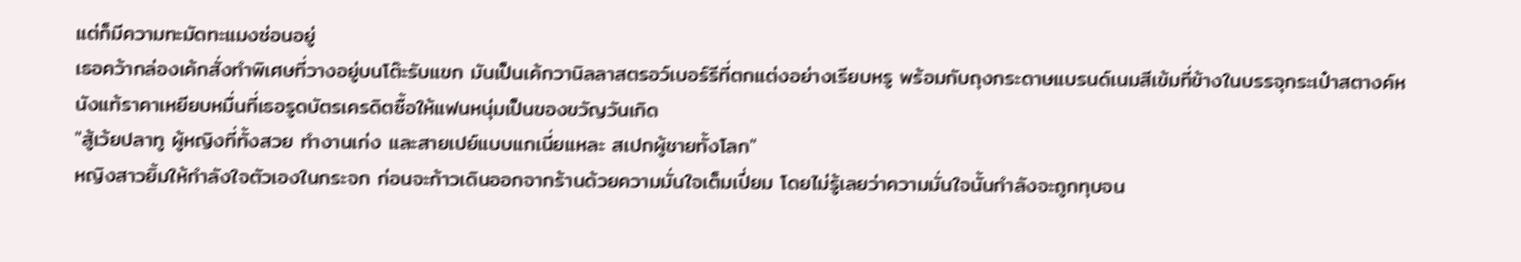แต่ก็มีความทะมัดทะแมงซ่อนอยู่
เธอคว้ากล่องเค้กสั่งทำพิเศษที่วางอยู่บนโต๊ะรับแขก มันเป็นเค้กวานิลลาสตรอว์เบอร์รีที่ตกแต่งอย่างเรียบหรู พร้อมกับถุงกระดาษแบรนด์เนมสีเข้มที่ข้างในบรรจุกระเป๋าสตางค์หนังแท้ราคาเหยียบหมื่นที่เธอรูดบัตรเครดิตซื้อให้แฟนหนุ่มเป็นของขวัญวันเกิด
"สู้เว้ยปลาทู ผู้หญิงที่ทั้งสวย ทำงานเก่ง และสายเปย์แบบแกเนี่ยแหละ สเปกผู้ชายทั้งโลก"
หญิงสาวยิ้มให้กำลังใจตัวเองในกระจก ก่อนจะก้าวเดินออกจากร้านด้วยความมั่นใจเต็มเปี่ยม โดยไม่รู้เลยว่าความมั่นใจนั้นกำลังจะถูกทุบจน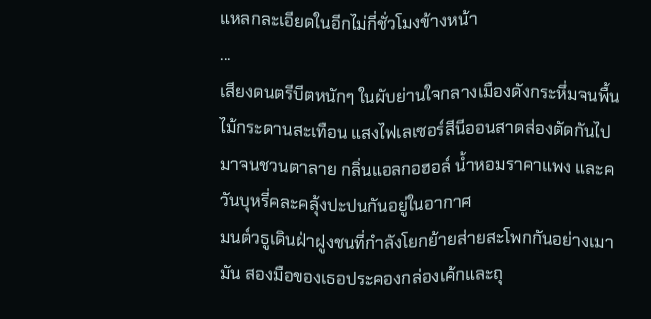แหลกละเอียดในอีกไม่กี่ชั่วโมงข้างหน้า
...
เสียงดนตรีบีตหนักๆ ในผับย่านใจกลางเมืองดังกระหึ่มจนพื้นไม้กระดานสะเทือน แสงไฟเลเซอร์สีนีออนสาดส่องตัดกันไปมาจนชวนตาลาย กลิ่นแอลกอฮอล์ น้ำหอมราคาแพง และควันบุหรี่คละคลุ้งปะปนกันอยู่ในอากาศ
มนต์วธูเดินฝ่าฝูงชนที่กำลังโยกย้ายส่ายสะโพกกันอย่างเมามัน สองมือของเธอประคองกล่องเค้กและถุ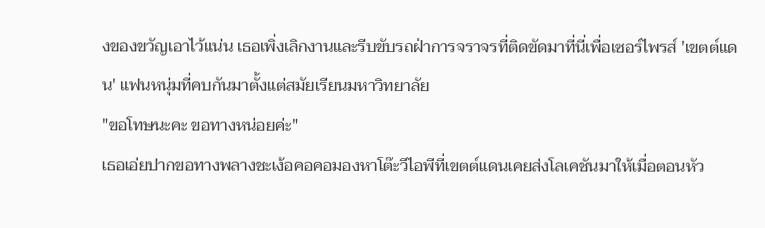งของขวัญเอาไว้แน่น เธอเพิ่งเลิกงานและรีบขับรถฝ่าการจราจรที่ติดขัดมาที่นี่เพื่อเซอร์ไพรส์ 'เขตต์แดน' แฟนหนุ่มที่คบกันมาตั้งแต่สมัยเรียนมหาวิทยาลัย
"ขอโทษนะคะ ขอทางหน่อยค่ะ"
เธอเอ่ยปากขอทางพลางชะเง้อคอคอมองหาโต๊ะวีไอพีที่เขตต์แดนเคยส่งโลเคชันมาให้เมื่อตอนหัว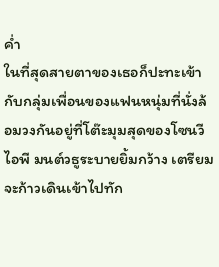ค่ำ
ในที่สุดสายตาของเธอก็ปะทะเข้ากับกลุ่มเพื่อนของแฟนหนุ่มที่นั่งล้อมวงกันอยู่ที่โต๊ะมุมสุดของโซนวีไอพี มนต์วธูระบายยิ้มกว้าง เตรียมจะก้าวเดินเข้าไปทัก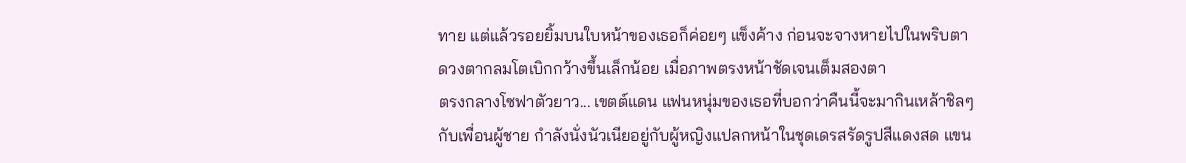ทาย แต่แล้วรอยยิ้มบนใบหน้าของเธอก็ค่อยๆ แข็งค้าง ก่อนจะจางหายไปในพริบตา
ดวงตากลมโตเบิกกว้างขึ้นเล็กน้อย เมื่อภาพตรงหน้าชัดเจนเต็มสองตา
ตรงกลางโซฟาตัวยาว... เขตต์แดน แฟนหนุ่มของเธอที่บอกว่าคืนนี้จะมากินเหล้าชิลๆ กับเพื่อนผู้ชาย กำลังนั่งนัวเนียอยู่กับผู้หญิงแปลกหน้าในชุดเดรสรัดรูปสีแดงสด แขน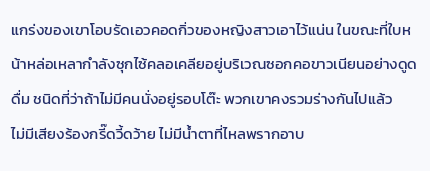แกร่งของเขาโอบรัดเอวคอดกิ่วของหญิงสาวเอาไว้แน่น ในขณะที่ใบหน้าหล่อเหลากำลังซุกไซ้คลอเคลียอยู่บริเวณซอกคอขาวเนียนอย่างดูดดื่ม ชนิดที่ว่าถ้าไม่มีคนนั่งอยู่รอบโต๊ะ พวกเขาคงรวมร่างกันไปแล้ว
ไม่มีเสียงร้องกรี๊ดวี้ดว้าย ไม่มีน้ำตาที่ไหลพรากอาบ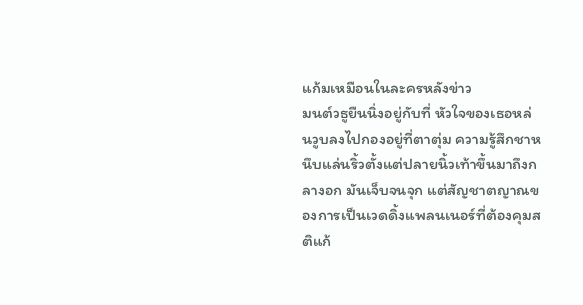แก้มเหมือนในละครหลังข่าว
มนต์วธูยืนนิ่งอยู่กับที่ หัวใจของเธอหล่นวูบลงไปกองอยู่ที่ตาตุ่ม ความรู้สึกชาหนึบแล่นริ้วตั้งแต่ปลายนิ้วเท้าขึ้นมาถึงกลางอก มันเจ็บจนจุก แต่สัญชาตญาณของการเป็นเวดดิ้งแพลนเนอร์ที่ต้องคุมสติแก้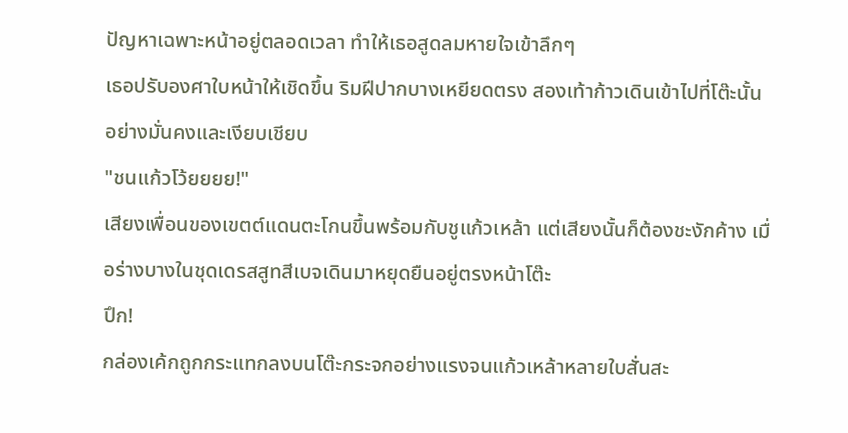ปัญหาเฉพาะหน้าอยู่ตลอดเวลา ทำให้เธอสูดลมหายใจเข้าลึกๆ
เธอปรับองศาใบหน้าให้เชิดขึ้น ริมฝีปากบางเหยียดตรง สองเท้าก้าวเดินเข้าไปที่โต๊ะนั้นอย่างมั่นคงและเงียบเชียบ
"ชนแก้วโว้ยยยย!"
เสียงเพื่อนของเขตต์แดนตะโกนขึ้นพร้อมกับชูแก้วเหล้า แต่เสียงนั้นก็ต้องชะงักค้าง เมื่อร่างบางในชุดเดรสสูทสีเบจเดินมาหยุดยืนอยู่ตรงหน้าโต๊ะ
ปึก!
กล่องเค้กถูกกระแทกลงบนโต๊ะกระจกอย่างแรงจนแก้วเหล้าหลายใบสั่นสะ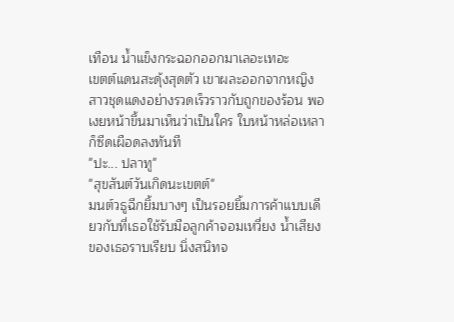เทือน น้ำแข็งกระฉอกออกมาเลอะเทอะ
เขตต์แดนสะดุ้งสุดตัว เขาผละออกจากหญิงสาวชุดแดงอย่างรวดเร็วราวกับถูกของร้อน พอเงยหน้าขึ้นมาเห็นว่าเป็นใคร ใบหน้าหล่อเหลาก็ซีดเผือดลงทันที
"ปะ... ปลาทู"
"สุขสันต์วันเกิดนะเขตต์"
มนต์วธูฉีกยิ้มบางๆ เป็นรอยยิ้มการค้าแบบเดียวกับที่เธอใช้รับมือลูกค้าจอมเหวี่ยง น้ำเสียงของเธอราบเรียบ นิ่งสนิทจ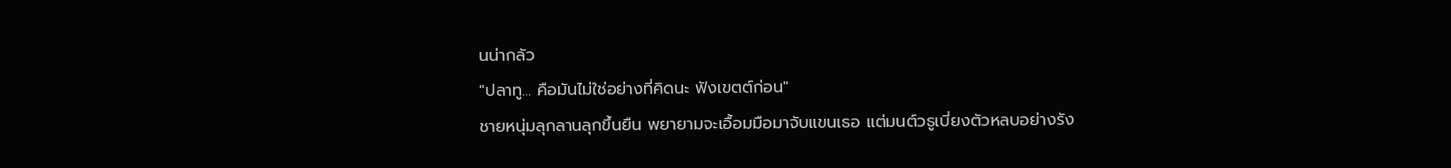นน่ากลัว
"ปลาทู... คือมันไม่ใช่อย่างที่คิดนะ ฟังเขตต์ก่อน"
ชายหนุ่มลุกลานลุกขึ้นยืน พยายามจะเอื้อมมือมาจับแขนเธอ แต่มนต์วธูเบี่ยงตัวหลบอย่างรัง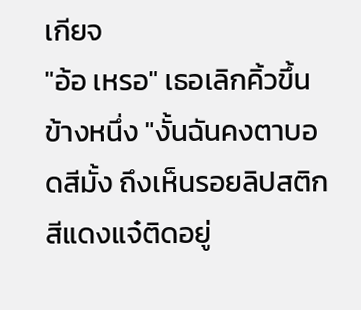เกียจ
"อ้อ เหรอ" เธอเลิกคิ้วขึ้นข้างหนึ่ง "งั้นฉันคงตาบอดสีมั้ง ถึงเห็นรอยลิปสติกสีแดงแจ๋ติดอยู่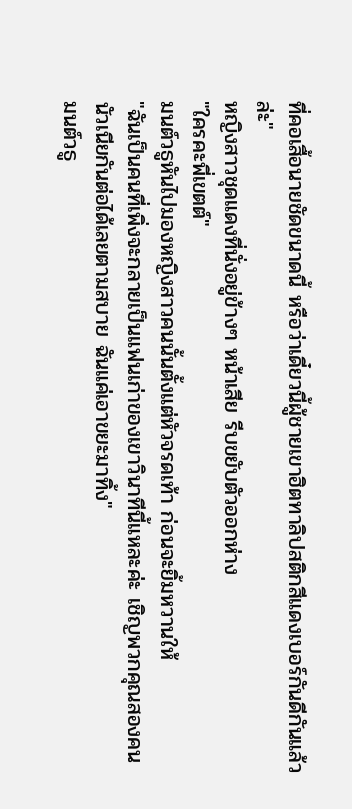ที่คอเสื้อนายชัดขนาดนี้ หรือว่าเดี๋ยวนี้ผู้ชายเขาฮิตทาลิปสติกสีแดงเบอร์กันดีกันแล้วล่ะ"
หญิงสาวชุดแดงที่นั่งอยู่ข้างๆ หน้าเสีย รีบขยับตัวออกห่าง
"ใครคะพี่เขตต์"
มนต์วธูหันไปมองหญิงสาวคนนั้นตั้งแต่หัวจรดเท้า ก่อนจะยิ้มหวานให้
"ฉันเป็นคนที่เพิ่งจะกลายเป็นแฟนเก่าของเขาวินาทีนี้แหละค่ะ เชิญพวกคุณสองคนนัวเนียกันต่อได้เลยตามสบาย ฉันแค่เอาขยะมาทิ้ง"
มนต์วธู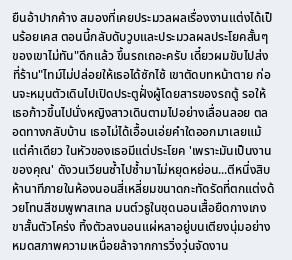ยืนอ้าปากค้าง สมองที่เคยประมวลผลเรื่องงานแต่งได้เป็นร้อยเคส ตอนนี้กลับดับวูบและประมวลผลประโยคสั้นๆ ของเขาไม่ทัน"ดึกแล้ว ขึ้นรถเถอะครับ เดี๋ยวผมขับไปส่งที่ร้าน"ไทม์ไม่ปล่อยให้เธอได้ซักไซ้ เขาตัดบทหน้าตาย ก่อนจะหมุนตัวเดินไปเปิดประตูฝั่งผู้โดยสารของรถตู้ รอให้เธอก้าวขึ้นไปนั่งหญิงสาวเดินตามไปอย่างเลื่อนลอย ตลอดทางกลับบ้าน เธอไม่ได้เอื้อนเอ่ยคำใดออกมาเลยแม้แต่คำเดียว ในหัวของเธอมีแต่ประโยค 'เพราะมันเป็นงานของคุณ' ดังวนเวียนซ้ำไปซ้ำมาไม่หยุดหย่อน...ตีหนึ่งสิบห้านาทีภายในห้องนอนสี่เหลี่ยมขนาดกะทัดรัดที่ตกแต่งด้วยโทนสีชมพูพาสเทล มนต์วธูในชุดนอนเสื้อยืดกางเกงขาสั้นตัวโคร่ง ทิ้งตัวลงนอนแผ่หลาอยู่บนเตียงนุ่มอย่างหมดสภาพความเหนื่อยล้าจากการวิ่งวุ่นจัดงาน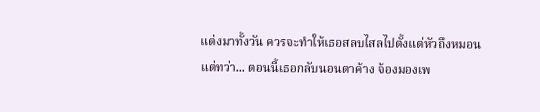แต่งมาทั้งวัน ควรจะทำให้เธอสลบไสลไปตั้งแต่หัวถึงหมอน แต่ทว่า... ตอนนี้เธอกลับนอนตาค้าง จ้องมองเพ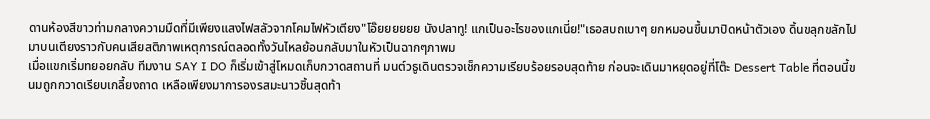ดานห้องสีขาวท่ามกลางความมืดที่มีเพียงแสงไฟสลัวจากโคมไฟหัวเตียง"โอ๊ยยยยยย นังปลาทู! แกเป็นอะไรของแกเนี่ย!"เธอสบถเบาๆ ยกหมอนขึ้นมาปิดหน้าตัวเอง ดิ้นขลุกขลักไปมาบนเตียงราวกับคนเสียสติภาพเหตุการณ์ตลอดทั้งวันไหลย้อนกลับมาในหัวเป็นฉากๆภาพม
เมื่อแขกเริ่มทยอยกลับ ทีมงาน SAY I DO ก็เริ่มเข้าสู่โหมดเก็บกวาดสถานที่ มนต์วธูเดินตรวจเช็กความเรียบร้อยรอบสุดท้าย ก่อนจะเดินมาหยุดอยู่ที่โต๊ะ Dessert Table ที่ตอนนี้ขนมถูกกวาดเรียบเกลี้ยงถาด เหลือเพียงมาการองรสมะนาวชิ้นสุดท้า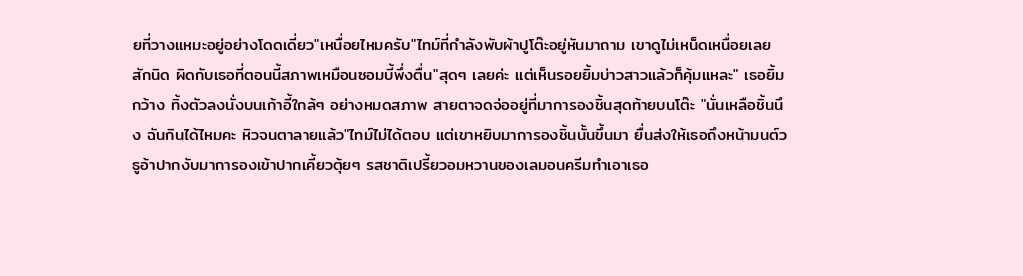ยที่วางแหมะอยู่อย่างโดดเดี่ยว"เหนื่อยไหมครับ"ไทม์ที่กำลังพับผ้าปูโต๊ะอยู่หันมาถาม เขาดูไม่เหน็ดเหนื่อยเลยสักนิด ผิดกับเธอที่ตอนนี้สภาพเหมือนซอมบี้พึ่งตื่น"สุดๆ เลยค่ะ แต่เห็นรอยยิ้มบ่าวสาวแล้วก็คุ้มแหละ" เธอยิ้มกว้าง ทิ้งตัวลงนั่งบนเก้าอี้ใกล้ๆ อย่างหมดสภาพ สายตาจดจ่ออยู่ที่มาการองชิ้นสุดท้ายบนโต๊ะ "นั่นเหลือชิ้นนึง ฉันกินได้ไหมคะ หิวจนตาลายแล้ว"ไทม์ไม่ได้ตอบ แต่เขาหยิบมาการองชิ้นนั้นขึ้นมา ยื่นส่งให้เธอถึงหน้ามนต์วธูอ้าปากงับมาการองเข้าปากเคี้ยวตุ้ยๆ รสชาติเปรี้ยวอมหวานของเลมอนครีมทำเอาเธอ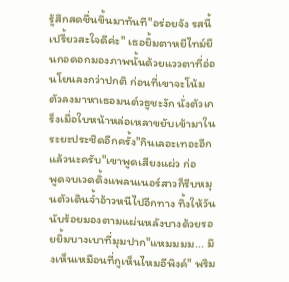รู้สึกสดชื่นขึ้นมาทันที"อร่อยจัง รสนี้เปรี้ยวสะใจดีค่ะ" เธอยิ้มตาหยีไทม์ยืนกอดอกมองภาพนั้นด้วยแววตาที่อ่อนโยนลงกว่าปกติ ก่อนที่เขาจะโน้มตัวลงมาหาเธอมนต์วธูชะงัก นั่งตัวเกร็งเมื่อใบหน้าหล่อเหลาขยับเข้ามาในระยะประชิดอีกครั้ง"กินเลอะเทอะอีกแล้วนะครับ"เขาพูดเสียงแผ่ว ก่อ
พูดจบเวดดิ้งแพลนเนอร์สาวก็รีบหมุนตัวเดินจ้ำอ้าวหนีไปอีกทาง ทิ้งให้วันนับร้อยมองตามแผ่นหลังบางด้วยรอยยิ้มบางเบาที่มุมปาก"แหมมมม... มึงเห็นเหมือนที่กูเห็นไหมอีพิงค์" พริม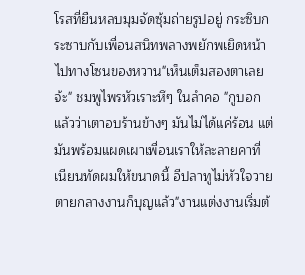โรสที่ยืนหลบมุมจัดซุ้มถ่ายรูปอยู่ กระซิบกระซาบกับเพื่อนสนิทพลางพยักพเยิดหน้าไปทางโซนของหวาน"เห็นเต็มสองตาเลยจ้ะ" ชมพูไพรหัวเราะหึๆ ในลำคอ "กูบอกแล้วว่าเตาอบร้านข้างๆ มันไม่ได้แค่ร้อน แต่มันพร้อมแผดเผาเพื่อนเราให้ละลายคาที่ เนียนทัดผมให้ขนาดนี้ อีปลาทูไม่หัวใจวายตายกลางงานก็บุญแล้ว"งานแต่งงานเริ่มต้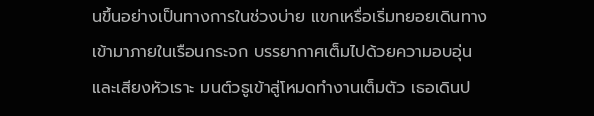นขึ้นอย่างเป็นทางการในช่วงบ่าย แขกเหรื่อเริ่มทยอยเดินทางเข้ามาภายในเรือนกระจก บรรยากาศเต็มไปด้วยความอบอุ่นและเสียงหัวเราะ มนต์วธูเข้าสู่โหมดทำงานเต็มตัว เธอเดินป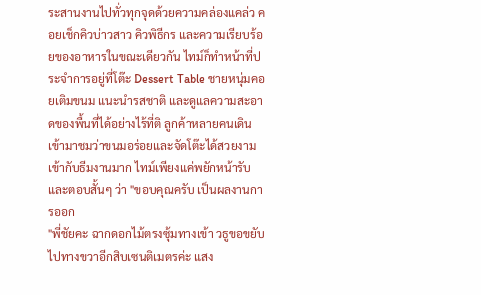ระสานงานไปทั่วทุกจุดด้วยความคล่องแคล่ว คอยเช็กคิวบ่าวสาว คิวพิธีกร และความเรียบร้อยของอาหารในขณะเดียวกัน ไทม์ก็ทำหน้าที่ประจำการอยู่ที่โต๊ะ Dessert Table ชายหนุ่มคอยเติมขนม แนะนำรสชาติ และดูแลความสะอาดของพื้นที่ได้อย่างไร้ที่ติ ลูกค้าหลายคนเดินเข้ามาชมว่าขนมอร่อยและจัดโต๊ะได้สวยงามเข้ากับธีมงานมาก ไทม์เพียงแค่พยักหน้ารับและตอบสั้นๆ ว่า "ขอบคุณครับ เป็นผลงานการออก
"พี่ชัยคะ ฉากดอกไม้ตรงซุ้มทางเข้า วธูขอขยับไปทางขวาอีกสิบเซนติเมตรค่ะ แสง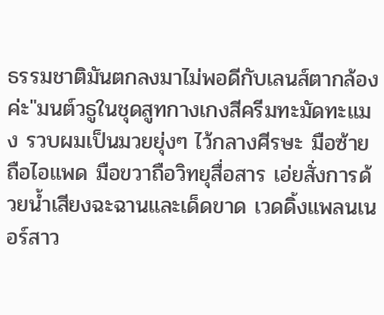ธรรมชาติมันตกลงมาไม่พอดีกับเลนส์ตากล้องค่ะ"มนต์วธูในชุดสูทกางเกงสีครีมทะมัดทะแมง รวบผมเป็นมวยยุ่งๆ ไว้กลางศีรษะ มือซ้ายถือไอแพด มือขวาถือวิทยุสื่อสาร เอ่ยสั่งการด้วยน้ำเสียงฉะฉานและเด็ดขาด เวดดิ้งแพลนเนอร์สาว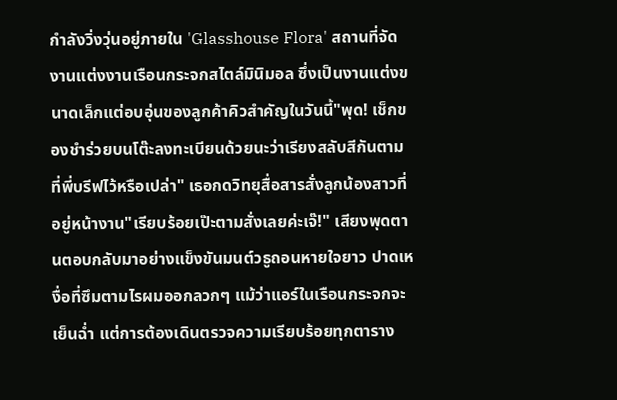กำลังวิ่งวุ่นอยู่ภายใน 'Glasshouse Flora' สถานที่จัดงานแต่งงานเรือนกระจกสไตล์มินิมอล ซึ่งเป็นงานแต่งขนาดเล็กแต่อบอุ่นของลูกค้าคิวสำคัญในวันนี้"พุด! เช็กของชำร่วยบนโต๊ะลงทะเบียนด้วยนะว่าเรียงสลับสีกันตามที่พี่บรีฟไว้หรือเปล่า" เธอกดวิทยุสื่อสารสั่งลูกน้องสาวที่อยู่หน้างาน"เรียบร้อยเป๊ะตามสั่งเลยค่ะเจ๊!" เสียงพุดตานตอบกลับมาอย่างแข็งขันมนต์วธูถอนหายใจยาว ปาดเหงื่อที่ซึมตามไรผมออกลวกๆ แม้ว่าแอร์ในเรือนกระจกจะเย็นฉ่ำ แต่การต้องเดินตรวจความเรียบร้อยทุกตาราง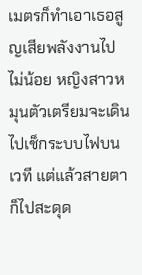เมตรก็ทำเอาเธอสูญเสียพลังงานไปไม่น้อย หญิงสาวหมุนตัวเตรียมจะเดินไปเช็กระบบไฟบนเวที แต่แล้วสายตาก็ไปสะดุด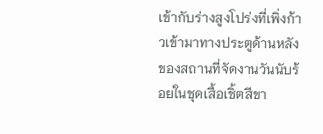เข้ากับร่างสูงโปร่งที่เพิ่งก้าวเข้ามาทางประตูด้านหลังของสถานที่จัดงานวันนับร้อยในชุดเสื้อเชิ้ตสีขา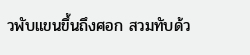วพับแขนขึ้นถึงศอก สวมทับด้ว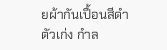ยผ้ากันเปื้อนสีดำตัวเก่ง กำล